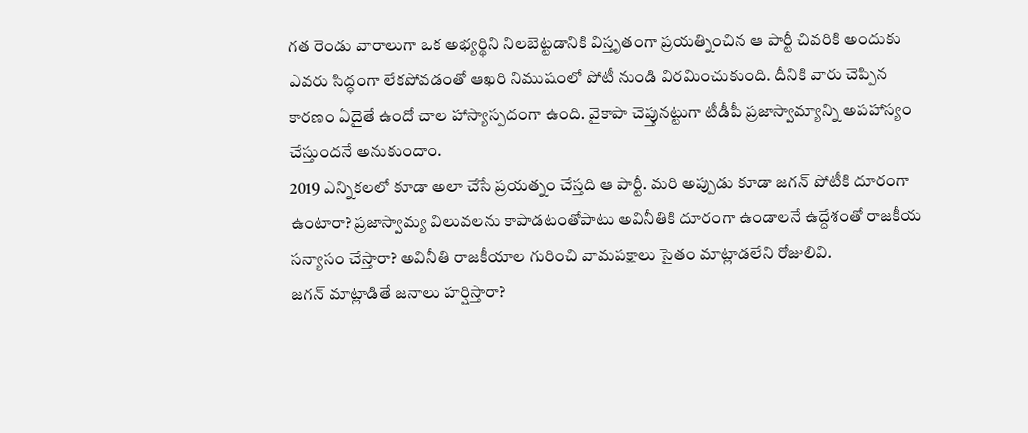గత రెండు వారాలుగా ఒక అభ్యర్థిని నిలబెట్టడానికి విస్తృతంగా ప్రయత్నించిన ఆ పార్టీ చివరికి అందుకు ఎవరు సిద్ధంగా లేకపోవడంతో ఆఖరి నిముషంలో పోటీ నుండి విరమించుకుంది. దీనికి వారు చెప్పిన కారణం ఏదైతే ఉందో చాల హాస్యాస్పదంగా ఉంది. వైకాపా చెప్తునట్టుగా టీడీపీ ప్రజాస్వామ్యాన్ని అపహాస్యం చేస్తుందనే అనుకుందాం.
2019 ఎన్నికలలో కూడా అలా చేసే ప్రయత్నం చేస్తది ఆ పార్టీ. మరి అప్పుడు కూడా జగన్ పోటీకి దూరంగా ఉంటారా? ప్రజాస్వామ్య విలువలను కాపాడటంతోపాటు అవినీతికి దూరంగా ఉండాలనే ఉద్దేశంతో రాజకీయ సన్యాసం చేస్తారా? అవినీతి రాజకీయాల గురించి వామపక్షాలు సైతం మాట్లాడలేని రోజులివి.
జగన్ మాట్లాడితే జనాలు హర్షిస్తారా?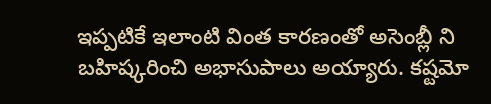ఇప్పటికే ఇలాంటి వింత కారణంతో అసెంబ్లీ ని బహిష్కరించి అభాసుపాలు అయ్యారు. కష్టమో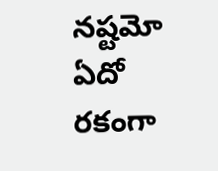నష్టమో ఏదో రకంగా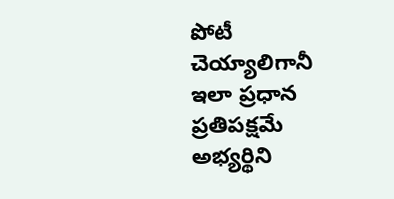పోటీ చెయ్యాలిగానీ ఇలా ప్రధాన ప్రతిపక్షమే అభ్యర్థిని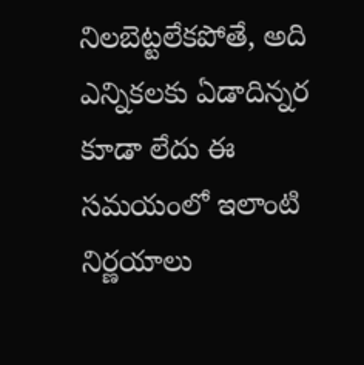నిలబెట్టలేకపోతే, అది ఎన్నికలకు ఏడాదిన్నర కూడా లేదు ఈ సమయంలో ఇలాంటి నిర్ణయాలు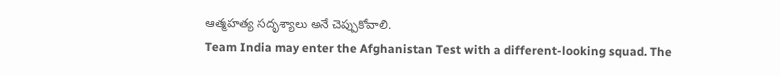ఆత్మహత్య సదృశ్యాలు అనే చెప్పుకోవాలి.
Team India may enter the Afghanistan Test with a different-looking squad. The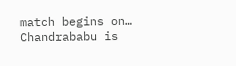match begins on…
Chandrababu is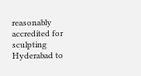reasonably accredited for sculpting Hyderabad to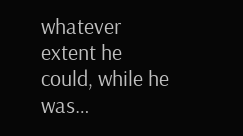whatever extent he could, while he was…